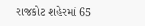રાજકોટ શહેરમાં 65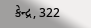કેન્દ્ર, 322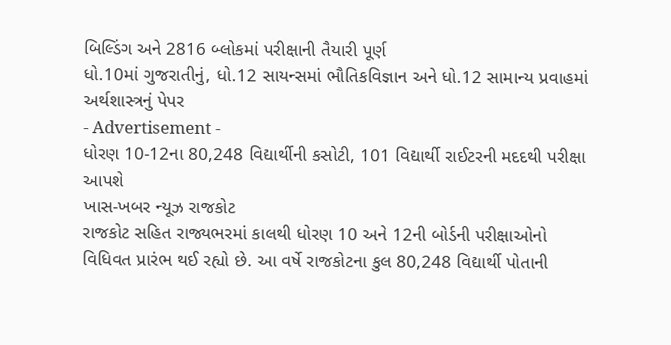બિલ્ડિંગ અને 2816 બ્લોકમાં પરીક્ષાની તૈયારી પૂર્ણ
ધો.10માં ગુજરાતીનું, ધો.12 સાયન્સમાં ભૌતિકવિજ્ઞાન અને ધો.12 સામાન્ય પ્રવાહમાં અર્થશાસ્ત્રનું પેપર
- Advertisement -
ધોરણ 10-12ના 80,248 વિદ્યાર્થીની કસોટી, 101 વિદ્યાર્થી રાઈટરની મદદથી પરીક્ષા આપશે
ખાસ-ખબર ન્યૂઝ રાજકોટ
રાજકોટ સહિત રાજ્યભરમાં કાલથી ધોરણ 10 અને 12ની બોર્ડની પરીક્ષાઓનો વિધિવત પ્રારંભ થઈ રહ્યો છે. આ વર્ષે રાજકોટના કુલ 80,248 વિદ્યાર્થી પોતાની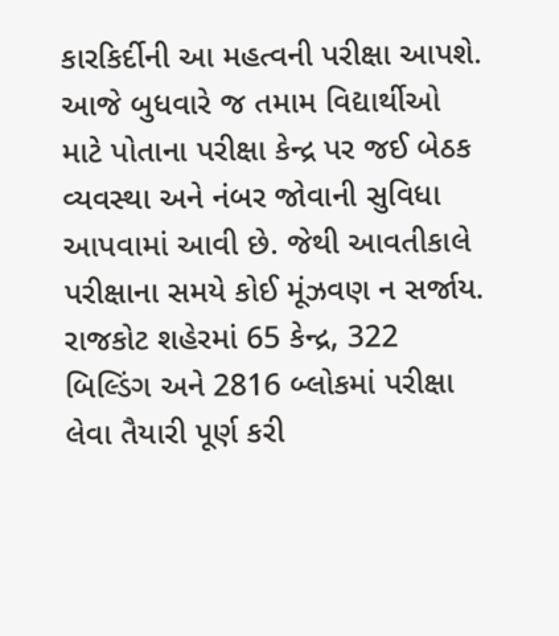કારકિર્દીની આ મહત્વની પરીક્ષા આપશે. આજે બુધવારે જ તમામ વિદ્યાર્થીઓ માટે પોતાના પરીક્ષા કેન્દ્ર પર જઈ બેઠક વ્યવસ્થા અને નંબર જોવાની સુવિધા આપવામાં આવી છે. જેથી આવતીકાલે પરીક્ષાના સમયે કોઈ મૂંઝવણ ન સર્જાય. રાજકોટ શહેરમાં 65 કેન્દ્ર, 322 બિલ્ડિંગ અને 2816 બ્લોકમાં પરીક્ષા લેવા તૈયારી પૂર્ણ કરી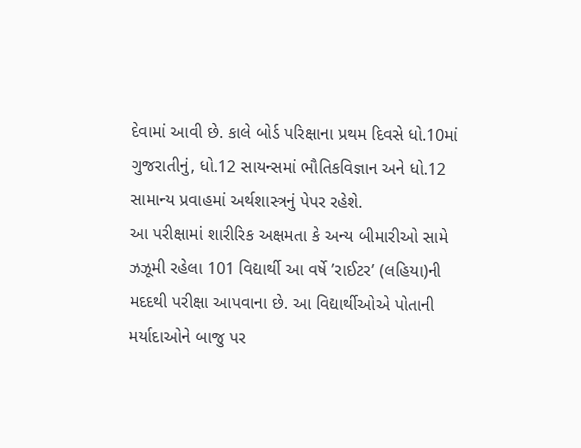દેવામાં આવી છે. કાલે બોર્ડ પરિક્ષાના પ્રથમ દિવસે ધો.10માં ગુજરાતીનું, ધો.12 સાયન્સમાં ભૌતિકવિજ્ઞાન અને ધો.12 સામાન્ય પ્રવાહમાં અર્થશાસ્ત્રનું પેપર રહેશે.
આ પરીક્ષામાં શારીરિક અક્ષમતા કે અન્ય બીમારીઓ સામે ઝઝૂમી રહેલા 101 વિદ્યાર્થી આ વર્ષે ’રાઈટર’ (લહિયા)ની મદદથી પરીક્ષા આપવાના છે. આ વિદ્યાર્થીઓએ પોતાની મર્યાદાઓને બાજુ પર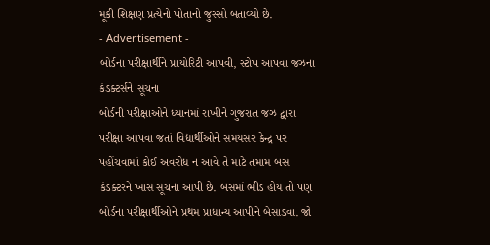મૂકી શિક્ષણ પ્રત્યેનો પોતાનો જુસ્સો બતાવ્યો છે.
- Advertisement -
બોર્ડના પરીક્ષાર્થીને પ્રાયોરિટી આપવી, સ્ટોપ આપવા જઝના કંડક્ટર્સને સૂચના
બોર્ડની પરીક્ષાઓને ધ્યાનમાં રાખીને ગુજરાત જઝ દ્વારા પરીક્ષા આપવા જતાં વિદ્યાર્થીઓને સમયસર કેન્દ્ર પર પહોંચવામાં કોઈ અવરોધ ન આવે તે માટે તમામ બસ કંડક્ટરને ખાસ સૂચના આપી છે. બસમાં ભીડ હોય તો પણ બોર્ડના પરીક્ષાર્થીઓને પ્રથમ પ્રાધાન્ય આપીને બેસાડવા. જો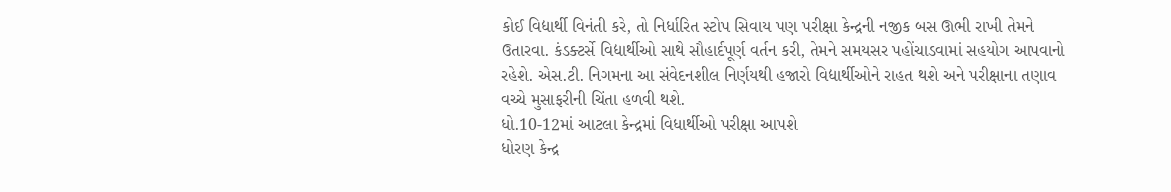કોઈ વિદ્યાર્થી વિનંતી કરે, તો નિર્ધારિત સ્ટોપ સિવાય પણ પરીક્ષા કેન્દ્રની નજીક બસ ઊભી રાખી તેમને ઉતારવા. કંડક્ટર્સે વિદ્યાર્થીઓ સાથે સૌહાર્દપૂર્ણ વર્તન કરી, તેમને સમયસર પહોંચાડવામાં સહયોગ આપવાનો રહેશે. એસ.ટી. નિગમના આ સંવેદનશીલ નિર્ણયથી હજારો વિદ્યાર્થીઓને રાહત થશે અને પરીક્ષાના તણાવ વચ્ચે મુસાફરીની ચિંતા હળવી થશે.
ધો.10-12માં આટલા કેન્દ્રમાં વિધાર્થીઓ પરીક્ષા આપશે
ધોરણ કેન્દ્ર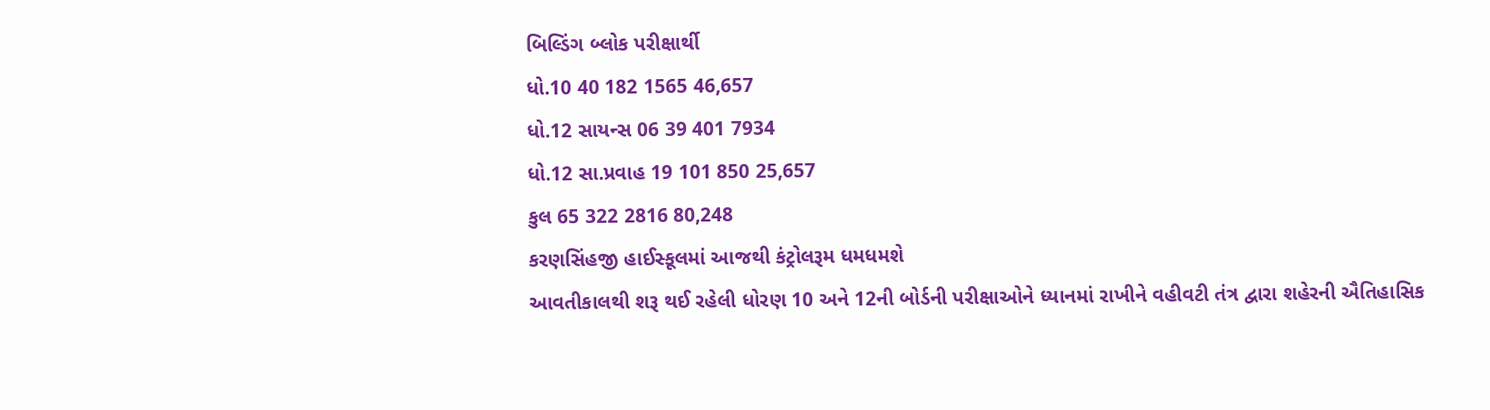બિલ્ડિંગ બ્લોક પરીક્ષાર્થી
ધો.10 40 182 1565 46,657
ધો.12 સાયન્સ 06 39 401 7934
ધો.12 સા.પ્રવાહ 19 101 850 25,657
કુલ 65 322 2816 80,248
કરણસિંહજી હાઈસ્કૂલમાં આજથી કંટ્રોલરૂમ ધમધમશે
આવતીકાલથી શરૂ થઈ રહેલી ધોરણ 10 અને 12ની બોર્ડની પરીક્ષાઓને ધ્યાનમાં રાખીને વહીવટી તંત્ર દ્વારા શહેરની ઐતિહાસિક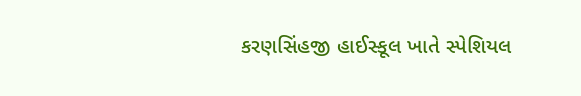કરણસિંહજી હાઈસ્કૂલ ખાતે સ્પેશિયલ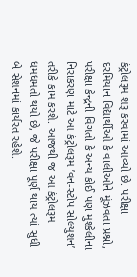કંટ્રોલરૂમ શરૂ કરવામાં આવ્યો છે. પરીક્ષા દરમિયાન વિદ્યાર્થીઓ કે વાલીઓને મૂંઝવતા પ્રશ્નો, પરીક્ષા કેન્દ્રની વિગતો કે અન્ય કોઈ પણ મુશ્કેલીના નિરાકરણ માટે આ કંટ્રોલરૂમ ’વન-સ્ટોપ સોલ્યુશન’ તરીકે કામ કરશે. આજથી જ આ કંટ્રોલરૂમ ધમધમતો થયો છે, જે પરીક્ષા પૂર્ણ થાય ત્યાં સુધી બે સેશનમાં કાર્યરત રહેશે.